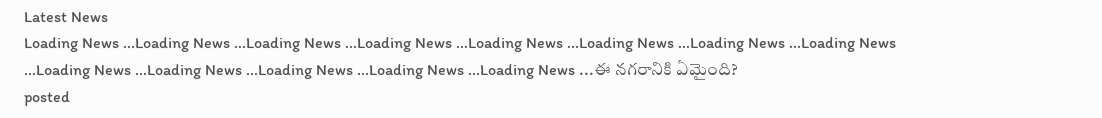Latest News
Loading News ...Loading News ...Loading News ...Loading News ...Loading News ...Loading News ...Loading News ...Loading News ...Loading News ...Loading News ...Loading News ...Loading News ...Loading News ...ఈ నగరానికి ఏమైంది?
posted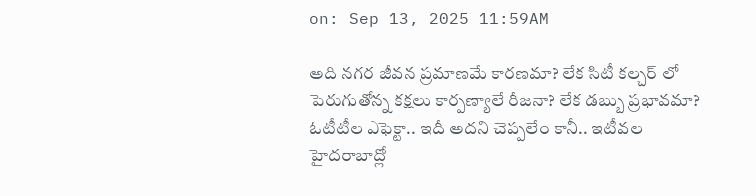on: Sep 13, 2025 11:59AM

అది నగర జీవన ప్రమాణమే కారణమా? లేక సిటీ కల్చర్ లో పెరుగుతోన్న కక్షలు కార్పణ్యాలే రీజనా? లేక డబ్బు ప్రభావమా? ఓటీటీల ఎఫెక్టా.. ఇదీ అదని చెప్పలేం కానీ.. ఇటీవల హైదరాబాద్లో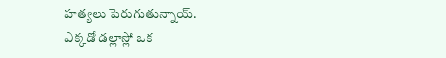హత్యలు పెరుగుతున్నాయ్.
ఎక్కడో డల్లాస్లో ఒక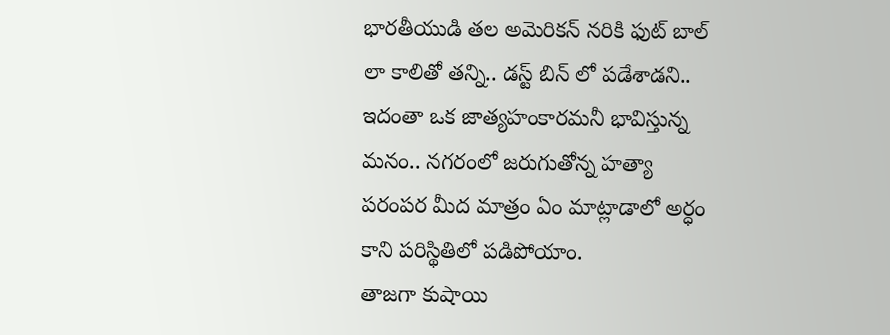భారతీయుడి తల అమెరికన్ నరికి ఫుట్ బాల్ లా కాలితో తన్ని.. డస్ట్ బిన్ లో పడేశాడని.. ఇదంతా ఒక జాత్యహంకారమనీ భావిస్తున్న మనం.. నగరంలో జరుగుతోన్న హత్యా పరంపర మీద మాత్రం ఏం మాట్లాడాలో అర్ధం కాని పరిస్థితిలో పడిపోయాం.
తాజగా కుషాయి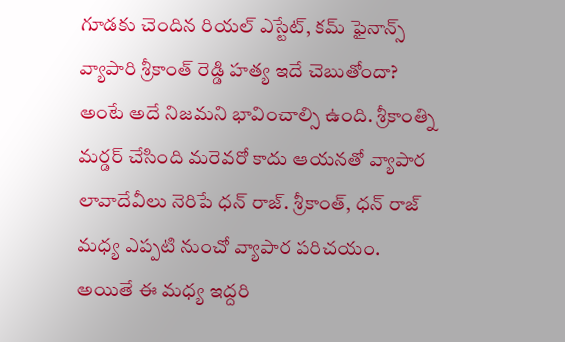గూడకు చెందిన రియల్ ఎస్టేట్, కమ్ ఫైనాన్స్ వ్యాపారి శ్రీకాంత్ రెడ్డి హత్య ఇదే చెబుతోందా? అంటే అదే నిజమని భావించాల్సి ఉంది. శ్రీకాంత్ని మర్డర్ చేసింది మరెవరో కాదు ఆయనతో వ్యాపార లావాదేవీలు నెరిపే ధన్ రాజ్. శ్రీకాంత్, ధన్ రాజ్ మధ్య ఎప్పటి నుంచో వ్యాపార పరిచయం. అయితే ఈ మధ్య ఇద్దరి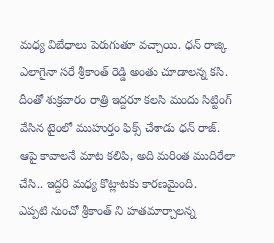మధ్య విబేధాలు పెరుగుతూ వచ్చాయి. ధన్ రాజ్కి ఎలాగైనా సరే శ్రీకాంత్ రెడ్డి అంతు చూడాలన్న కసి. దీంతో శుక్రవారం రాత్రి ఇద్దరూ కలసి మందు సిట్టింగ్ వేసిన టైంలో ముహుర్తం ఫిక్స్ చేశాడు ధన్ రాజ్. ఆపై కావాలనే మాట కలిపి, అది మరింత ముదిరేలా చేసి.. ఇద్దరి మధ్య కొట్లాటకు కారణమైంది.
ఎప్పటి నుంచో శ్రీకాంత్ ని హతమార్చాలన్న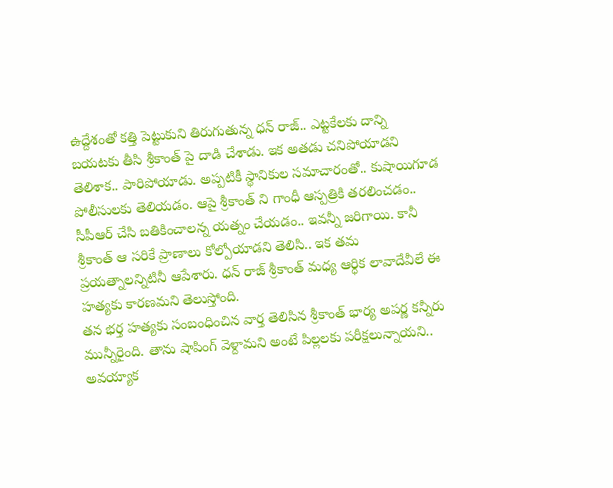ఉద్దేశంతో కత్తి పెట్టుకుని తిరుగుతున్న ధన్ రాజ్.. ఎట్టకేలకు దాన్ని బయటకు తీసి శ్రీకాంత్ పై దాడి చేశాడు. ఇక అతడు చనిపోయాడని తెలిశాక.. పారిపోయాడు. అప్పటికీ స్థానికుల సమాచారంతో.. కుషాయిగూడ పోలీసులకు తెలియడం. ఆపై శ్రీకాంత్ ని గాంధీ ఆస్పత్రికి తరలించడం.. సీపీఆర్ చేసి బతికించాలన్న యత్నం చేయడం.. ఇవన్నీ జరిగాయి. కానీ శ్రీకాంత్ ఆ సరికే ప్రాణాలు కోల్పోయాడని తెలిసి.. ఇక తమ ప్రయత్నాలన్నిటినీ ఆపేశారు. ధన్ రాజ్ శ్రీకాంత్ మధ్య ఆర్ధిక లావాదేవీలే ఈ హత్యకు కారణమని తెలుస్తోంది.
తన భర్త హత్యకు సంబంధించిన వార్త తెలిసిన శ్రీకాంత్ భార్య అపర్ణ కన్నీరు మున్నీరైంది. తాను షాపింగ్ వెళ్దామని అంటే పిల్లలకు పరీక్షలున్నాయని.. అవయ్యాక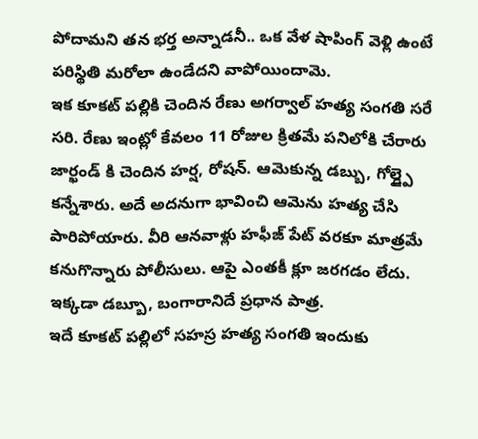పోదామని తన భర్త అన్నాడనీ.. ఒక వేళ షాపింగ్ వెళ్లి ఉంటే పరిస్థితి మరోలా ఉండేదని వాపోయిందామె.
ఇక కూకట్ పల్లికి చెందిన రేణు అగర్వాల్ హత్య సంగతి సరే సరి. రేణు ఇంట్లో కేవలం 11 రోజుల క్రితమే పనిలోకి చేరారు జార్ఖండ్ కి చెందిన హర్ష, రోషన్. ఆమెకున్న డబ్బు, గోల్డ్పై కన్నేశారు. అదే అదనుగా భావించి ఆమెను హత్య చేసి పారిపోయారు. వీరి ఆనవాళ్లు హఫీజ్ పేట్ వరకూ మాత్రమే కనుగొన్నారు పోలీసులు. ఆపై ఎంతకీ క్లూ జరగడం లేదు. ఇక్కడా డబ్బూ, బంగారానిదే ప్రధాన పాత్ర.
ఇదే కూకట్ పల్లిలో సహస్ర హత్య సంగతి ఇందుకు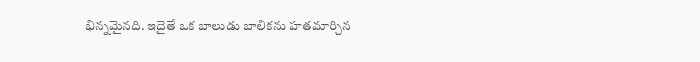భిన్నమైనది. ఇదైతే ఒక బాలుడు బాలికను హతమార్చిన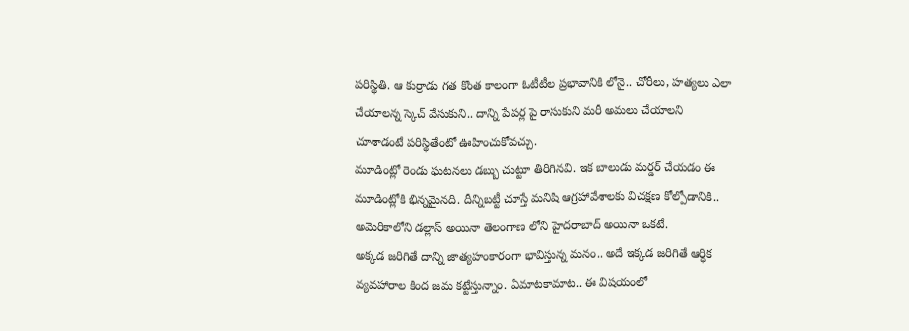పరిస్థితి. ఆ కుర్రాడు గత కొంత కాలంగా ఓటీటీల ప్రభావానికి లోనై.. చోరీలు, హత్యలు ఎలా చేయాలన్న స్కెచ్ వేసుకుని.. దాన్ని పేపర్ల పై రాసుకుని మరీ అమలు చేయాలని చూశాడంటే పరిస్థితేంటో ఊహించుకోవచ్చు.
మూడింట్లో రెండు ఘటనలు డబ్బు చుట్టూ తిరిగినవి. ఇక బాలుడు మర్డర్ చేయడం ఈ మూడింట్లోకి భిన్నమైనది. దీన్నిబట్టీ చూస్తే మనిషి ఆగ్రహావేశాలకు విచక్షణ కోల్పోడానికి.. అమెరికాలోని డల్లాస్ అయినా తెలంగాణ లోని హైదరాబాద్ అయినా ఒకటే.
అక్కడ జరిగితే దాన్ని జాత్యహంకారంగా భావిస్తున్న మనం.. అదే ఇక్కడ జరిగితే ఆర్ధిక వ్యవహారాల కింద జమ కట్టేస్తున్నాం. ఏమాటకామాట.. ఈ విషయంలో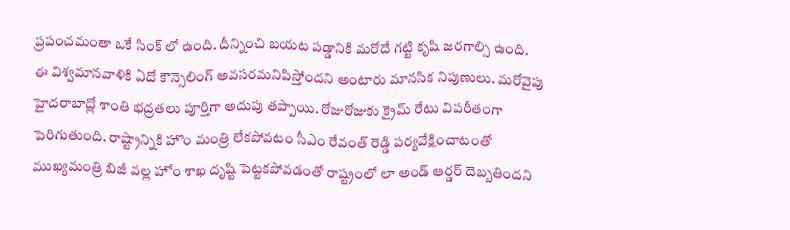ప్రపంచమంతా ఒకే సింక్ లో ఉంది. దీన్నించి బయట పడ్డానికి మరోదే గట్టి కృషి జరగాల్సి ఉంది.
ఈ విశ్వమానవాళికి ఏదో కౌన్సెలింగ్ అవసరమనిపిస్తోందని అంటారు మానసిక నిపుణులు. మరోవైపు హైదరాబాద్లో శాంతి భద్రతలు పూర్తిగా అదుపు తప్పాయి. రోజురోజుకు క్రైమ్ రేటు విపరీతంగా పెరిగుతుంది. రాష్ట్రాన్నికి హొం మంత్రి లేకపోవటం సీఎం రేవంత్ రెడ్డి పర్యవేక్షించాటంతో ముఖ్యమంత్రి బిజీ వల్ల హోం శాఖ దృష్టి పెట్టకపోవడంతో రాష్ట్రంలో లా అండ్ ఆర్డర్ దెబ్బతిందని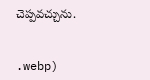చెప్పవచ్చును.


.webp)